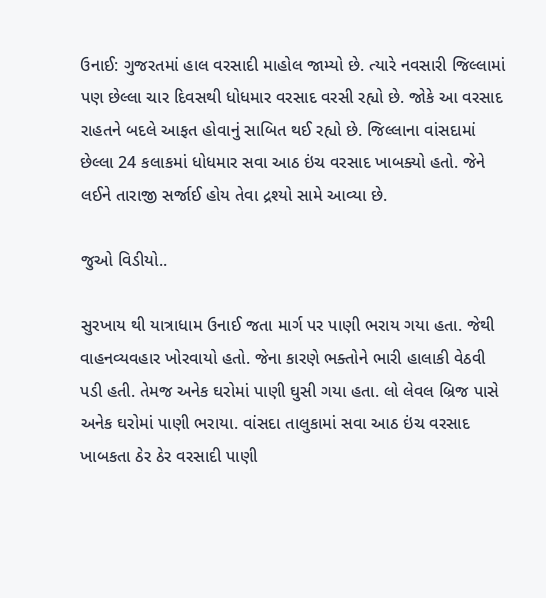ઉનાઈ: ગુજરતમાં હાલ વરસાદી માહોલ જામ્યો છે. ત્યારે નવસારી જિલ્લામાં પણ છેલ્લા ચાર દિવસથી ધોધમાર વરસાદ વરસી રહ્યો છે. જોકે આ વરસાદ રાહતને બદલે આફત હોવાનું સાબિત થઈ રહ્યો છે. જિલ્લાના વાંસદામાં છેલ્લા 24 કલાકમાં ધોધમાર સવા આઠ ઇંચ વરસાદ ખાબક્યો હતો. જેને લઈને તારાજી સર્જાઈ હોય તેવા દ્રશ્યો સામે આવ્યા છે.

જુઓ વિડીયો..

સુરખાય થી યાત્રાધામ ઉનાઈ જતા માર્ગ પર પાણી ભરાય ગયા હતા. જેથી વાહનવ્યવહાર ખોરવાયો હતો. જેના કારણે ભક્તોને ભારી હાલાકી વેઠવી પડી હતી. તેમજ અનેક ઘરોમાં પાણી ઘુસી ગયા હતા. લો લેવલ બ્રિજ પાસે અનેક ઘરોમાં પાણી ભરાયા. વાંસદા તાલુકામાં સવા આઠ ઇંચ વરસાદ ખાબકતા ઠેર ઠેર વરસાદી પાણી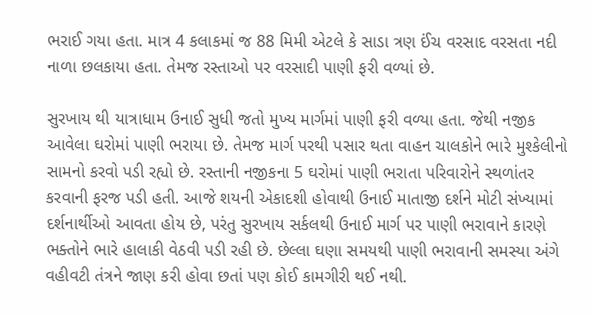ભરાઈ ગયા હતા. માત્ર 4 કલાકમાં જ 88 મિમી એટલે કે સાડા ત્રણ ઈંચ વરસાદ વરસતા નદી નાળા છલકાયા હતા. તેમજ રસ્તાઓ પર વરસાદી પાણી ફરી વળ્યાં છે.

સુરખાય થી યાત્રાધામ ઉનાઈ સુધી જતો મુખ્ય માર્ગમાં પાણી ફરી વળ્યા હતા. જેથી નજીક આવેલા ઘરોમાં પાણી ભરાયા છે. તેમજ માર્ગ પરથી પસાર થતા વાહન ચાલકોને ભારે મુશ્કેલીનો સામનો કરવો પડી રહ્યો છે. રસ્તાની નજીકના 5 ઘરોમાં પાણી ભરાતા પરિવારોને સ્થળાંતર કરવાની ફરજ પડી હતી. આજે શયની એકાદશી હોવાથી ઉનાઈ માતાજી દર્શને મોટી સંખ્યામાં દર્શનાર્થીઓ આવતા હોય છે, પરંતુ સુરખાય સર્કલથી ઉનાઈ માર્ગ પર પાણી ભરાવાને કારણે ભક્તોને ભારે હાલાકી વેઠવી પડી રહી છે. છેલ્લા ઘણા સમયથી પાણી ભરાવાની સમસ્યા અંગે વહીવટી તંત્રને જાણ કરી હોવા છતાં પણ કોઈ કામગીરી થઈ નથી.